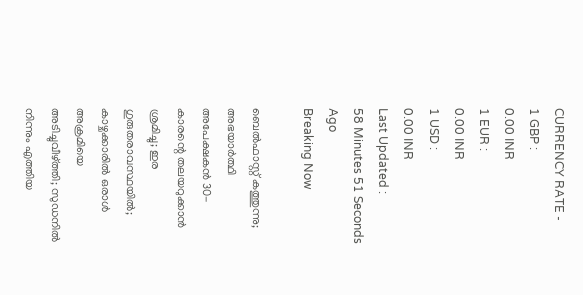CURRENCY RATE -
1 GBP :
0.00 INR
1 EUR :
0.00 INR
1 USD :
0.00 INR
Last Updated :
58 Minutes 51 Seconds Ago
Breaking Now

ബെല്‍ഫാസ്റ്റ് കത്തുന്നു; അഭയാര്‍ത്ഥി അപേക്ഷകന്‍ 30-കാരന്റെ തലയറുക്കാന്‍ ശ്രമിച്ചു; ഇര ഗുരുതരാവസ്ഥയില്‍; കാഴ്ചക്കാരില്‍ ഒരാള്‍ അക്രമിയെ അടിച്ചുവീഴ്ത്തി; സുഡനില്‍ നിന്നും എത്തിയ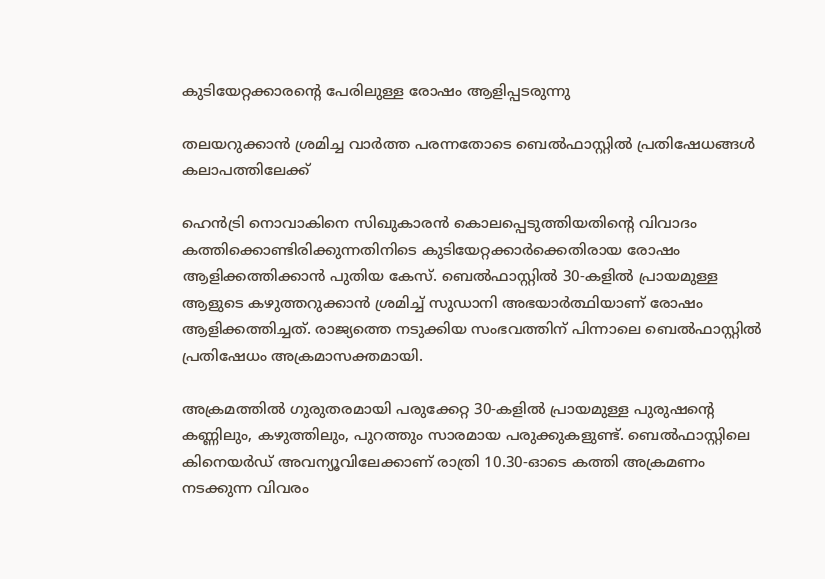കുടിയേറ്റക്കാരന്റെ പേരിലുള്ള രോഷം ആളിപ്പടരുന്നു

തലയറുക്കാന്‍ ശ്രമിച്ച വാര്‍ത്ത പരന്നതോടെ ബെല്‍ഫാസ്റ്റില്‍ പ്രതിഷേധങ്ങള്‍ കലാപത്തിലേക്ക്

ഹെന്‍ട്രി നൊവാകിനെ സിഖുകാരന്‍ കൊലപ്പെടുത്തിയതിന്റെ വിവാദം കത്തിക്കൊണ്ടിരിക്കുന്നതിനിടെ കുടിയേറ്റക്കാര്‍ക്കെതിരായ രോഷം ആളിക്കത്തിക്കാന്‍ പുതിയ കേസ്. ബെല്‍ഫാസ്റ്റില്‍ 30-കളില്‍ പ്രായമുള്ള ആളുടെ കഴുത്തറുക്കാന്‍ ശ്രമിച്ച് സുഡാനി അഭയാര്‍ത്ഥിയാണ് രോഷം ആളിക്കത്തിച്ചത്. രാജ്യത്തെ നടുക്കിയ സംഭവത്തിന് പിന്നാലെ ബെല്‍ഫാസ്റ്റില്‍ പ്രതിഷേധം അക്രമാസക്തമായി.

അക്രമത്തില്‍ ഗുരുതരമായി പരുക്കേറ്റ 30-കളില്‍ പ്രായമുള്ള പുരുഷന്റെ കണ്ണിലും, കഴുത്തിലും, പുറത്തും സാരമായ പരുക്കുകളുണ്ട്. ബെല്‍ഫാസ്റ്റിലെ കിനെയര്‍ഡ് അവന്യൂവിലേക്കാണ് രാത്രി 10.30-ഓടെ കത്തി അക്രമണം നടക്കുന്ന വിവരം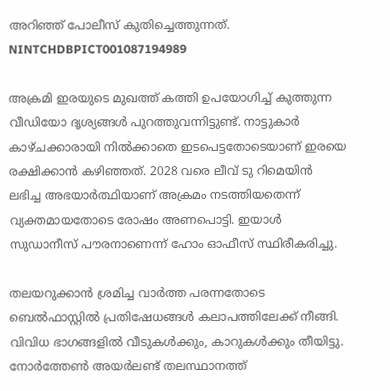അറിഞ്ഞ് പോലീസ് കുതിച്ചെത്തുന്നത്. NINTCHDBPICT001087194989

അക്രമി ഇരയുടെ മുഖത്ത് കത്തി ഉപയോഗിച്ച് കുത്തുന്ന വീഡിയോ ദൃശ്യങ്ങള്‍ പുറത്തുവന്നിട്ടുണ്ട്. നാട്ടുകാര്‍ കാഴ്ചക്കാരായി നില്‍ക്കാതെ ഇടപെട്ടതോടെയാണ് ഇരയെ രക്ഷിക്കാന്‍ കഴിഞ്ഞത്. 2028 വരെ ലീവ് ടു റിമെയിന്‍ ലഭിച്ച അഭയാര്‍ത്ഥിയാണ് അക്രമം നടത്തിയതെന്ന് വ്യക്തമായതോടെ രോഷം അണപൊട്ടി. ഇയാള്‍ സുഡാനീസ് പൗരനാണെന്ന് ഹോം ഓഫീസ് സ്ഥിരീകരിച്ചു.

തലയറുക്കാന്‍ ശ്രമിച്ച വാര്‍ത്ത പരന്നതോടെ ബെല്‍ഫാസ്റ്റില്‍ പ്രതിഷേധങ്ങള്‍ കലാപത്തിലേക്ക് നീങ്ങി. വിവിധ ഭാഗങ്ങളില്‍ വീടുകള്‍ക്കും, കാറുകള്‍ക്കും തീയിട്ടു. നോര്‍ത്തേണ്‍ അയര്‍ലണ്ട് തലസ്ഥാനത്ത്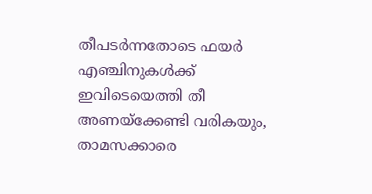തീപടര്‍ന്നതോടെ ഫയര്‍ എഞ്ചിനുകള്‍ക്ക് ഇവിടെയെത്തി തീ അണയ്‌ക്കേണ്ടി വരികയും, താമസക്കാരെ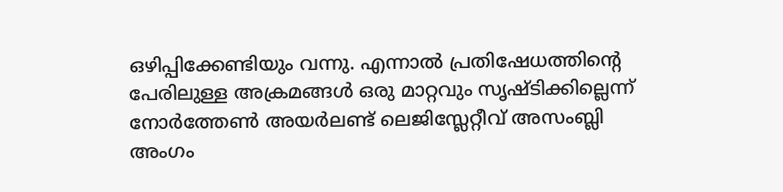ഒഴിപ്പിക്കേണ്ടിയും വന്നു. എന്നാല്‍ പ്രതിഷേധത്തിന്റെ പേരിലുള്ള അക്രമങ്ങള്‍ ഒരു മാറ്റവും സൃഷ്ടിക്കില്ലെന്ന് നോര്‍ത്തേണ്‍ അയര്‍ലണ്ട് ലെജിസ്ലേറ്റീവ് അസംബ്ലി അംഗം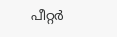പീറ്റര്‍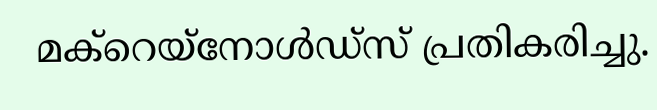മക്‌റെയ്‌നോള്‍ഡ്‌സ് പ്രതികരിച്ചു.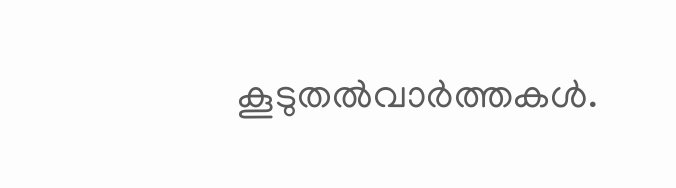കൂടുതല്‍വാര്‍ത്തകള്‍.